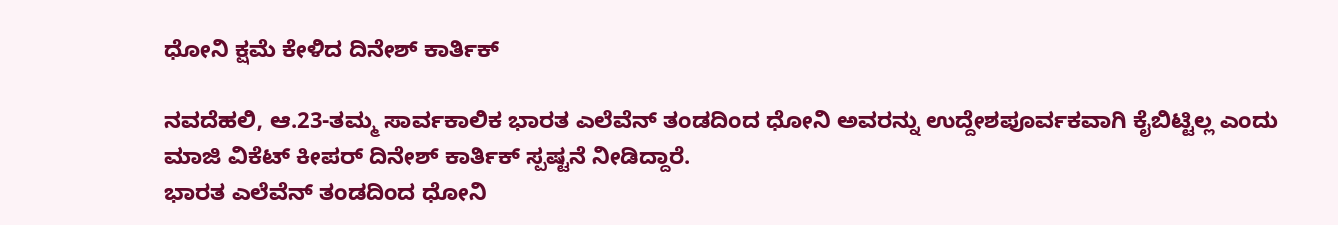ಧೋನಿ ಕ್ಷಮೆ ಕೇಳಿದ ದಿನೇಶ್‌ ಕಾರ್ತಿಕ್‌

ನವದೆಹಲಿ, ಆ.23-ತಮ್ಮ ಸಾರ್ವಕಾಲಿಕ ಭಾರತ ಎಲೆವೆನ್‌ ತಂಡದಿಂದ ಧೋನಿ ಅವರನ್ನು ಉದ್ದೇಶಪೂರ್ವಕವಾಗಿ ಕೈಬಿಟ್ಟಿಲ್ಲ ಎಂದು ಮಾಜಿ ವಿಕೆಟ್‌ ಕೀಪರ್‌ ದಿನೇಶ್‌ ಕಾರ್ತಿಕ್‌ ಸ್ಪಷ್ಟನೆ ನೀಡಿದ್ದಾರೆ.
ಭಾರತ ಎಲೆವೆನ್‌ ತಂಡದಿಂದ ಧೋನಿ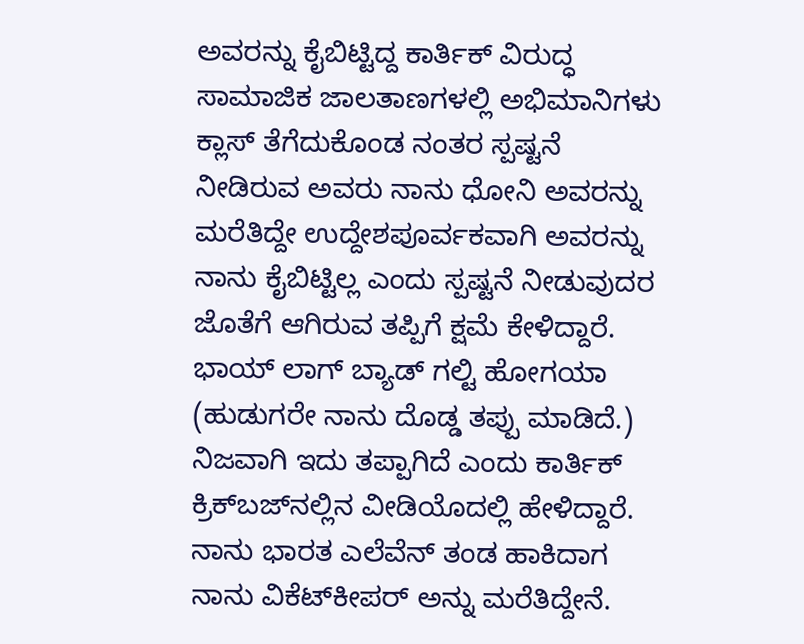ಅವರನ್ನು ಕೈಬಿಟ್ಟಿದ್ದ ಕಾರ್ತಿಕ್‌ ವಿರುದ್ಧ ಸಾಮಾಜಿಕ ಜಾಲತಾಣಗಳಲ್ಲಿ ಅಭಿಮಾನಿಗಳು ಕ್ಲಾಸ್‌‍ ತೆಗೆದುಕೊಂಡ ನಂತರ ಸ್ಪಷ್ಟನೆ ನೀಡಿರುವ ಅವರು ನಾನು ಧೋನಿ ಅವರನ್ನು ಮರೆತಿದ್ದೇ ಉದ್ದೇಶಪೂರ್ವಕವಾಗಿ ಅವರನ್ನು ನಾನು ಕೈಬಿಟ್ಟಿಲ್ಲ ಎಂದು ಸ್ಪಷ್ಟನೆ ನೀಡುವುದರ ಜೊತೆಗೆ ಆಗಿರುವ ತಪ್ಪಿಗೆ ಕ್ಷಮೆ ಕೇಳಿದ್ದಾರೆ.
ಭಾಯ್‌ ಲಾಗ್‌ ಬ್ಯಾಡ್‌ ಗಲ್ಟಿ ಹೋಗಯಾ (ಹುಡುಗರೇ ನಾನು ದೊಡ್ಡ ತಪ್ಪು ಮಾಡಿದೆ.) ನಿಜವಾಗಿ ಇದು ತಪ್ಪಾಗಿದೆ ಎಂದು ಕಾರ್ತಿಕ್‌ ಕ್ರಿಕ್‌ಬಜ್‌ನಲ್ಲಿನ ವೀಡಿಯೊದಲ್ಲಿ ಹೇಳಿದ್ದಾರೆ. ನಾನು ಭಾರತ ಎಲೆವೆನ್‌ ತಂಡ ಹಾಕಿದಾಗ ನಾನು ವಿಕೆಟ್‌ಕೀಪರ್‌ ಅನ್ನು ಮರೆತಿದ್ದೇನೆ.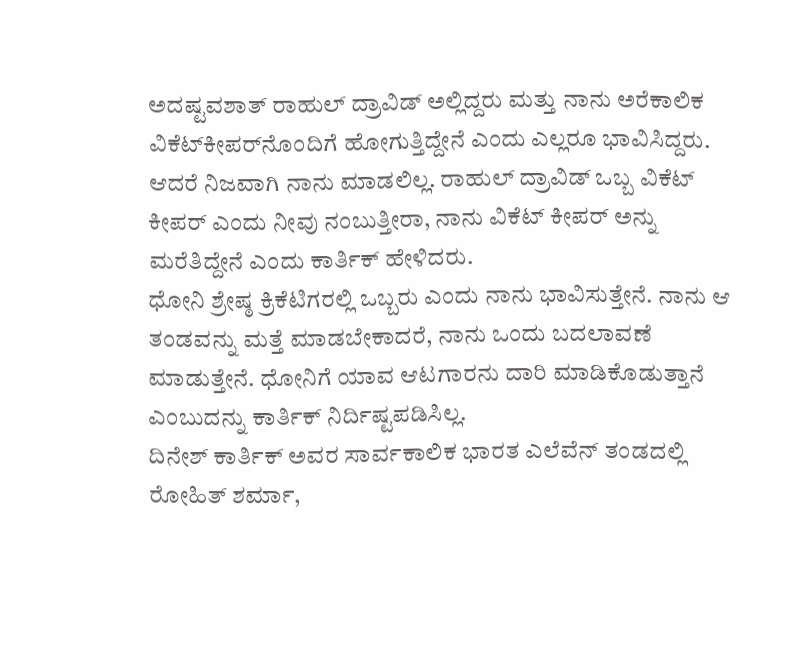ಅದಷ್ಟವಶಾತ್‌ ರಾಹುಲ್‌ ದ್ರಾವಿಡ್‌ ಅಲ್ಲಿದ್ದರು ಮತ್ತು ನಾನು ಅರೆಕಾಲಿಕ ವಿಕೆಟ್‌ಕೀಪರ್‌ನೊಂದಿಗೆ ಹೋಗುತ್ತಿದ್ದೇನೆ ಎಂದು ಎಲ್ಲರೂ ಭಾವಿಸಿದ್ದರು. ಆದರೆ ನಿಜವಾಗಿ ನಾನು ಮಾಡಲಿಲ್ಲ. ರಾಹುಲ್‌ ದ್ರಾವಿಡ್‌ ಒಬ್ಬ ವಿಕೆಟ್‌ ಕೀಪರ್‌ ಎಂದು ನೀವು ನಂಬುತ್ತೀರಾ, ನಾನು ವಿಕೆಟ್‌ ಕೀಪರ್‌ ಅನ್ನು ಮರೆತಿದ್ದೇನೆ ಎಂದು ಕಾರ್ತಿಕ್‌ ಹೇಳಿದರು.
ಧೋನಿ ಶ್ರೇಷ್ಠ ಕ್ರಿಕೆಟಿಗರಲ್ಲಿ ಒಬ್ಬರು ಎಂದು ನಾನು ಭಾವಿಸುತ್ತೇನೆ. ನಾನು ಆ ತಂಡವನ್ನು ಮತ್ತೆ ಮಾಡಬೇಕಾದರೆ, ನಾನು ಒಂದು ಬದಲಾವಣೆ ಮಾಡುತ್ತೇನೆ. ಧೋನಿಗೆ ಯಾವ ಆಟಗಾರನು ದಾರಿ ಮಾಡಿಕೊಡುತ್ತಾನೆ ಎಂಬುದನ್ನು ಕಾರ್ತಿಕ್‌ ನಿರ್ದಿಷ್ಟಪಡಿಸಿಲ್ಲ.
ದಿನೇಶ್‌ ಕಾರ್ತಿಕ್‌ ಅವರ ಸಾರ್ವಕಾಲಿಕ ಭಾರತ ಎಲೆವೆನ್‌ ತಂಡದಲ್ಲಿ ರೋಹಿತ್‌ ಶರ್ಮಾ,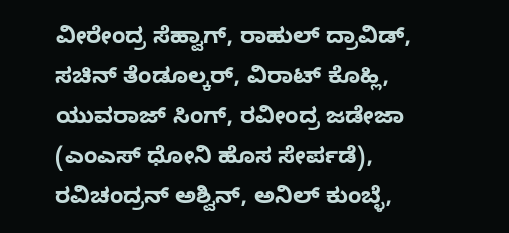ವೀರೇಂದ್ರ ಸೆಹ್ವಾಗ್‌, ರಾಹುಲ್‌ ದ್ರಾವಿಡ್‌, ಸಚಿನ್‌ ತೆಂಡೂಲ್ಕರ್‌, ವಿರಾಟ್‌ ಕೊಹ್ಲಿ, ಯುವರಾಜ್‌ ಸಿಂಗ್‌, ರವೀಂದ್ರ ಜಡೇಜಾ (ಎಂಎಸ್‌‍ ಧೋನಿ ಹೊಸ ಸೇರ್ಪಡೆ), ರವಿಚಂದ್ರನ್‌ ಅಶ್ವಿನ್‌, ಅನಿಲ್‌ ಕುಂಬ್ಳೆ,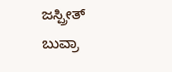ಜಸ್ಪ್ರೀತ್‌ ಬುವ್ರಾ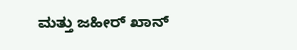ಮತ್ತು ಜಹೀರ್‌ ಖಾನ್‌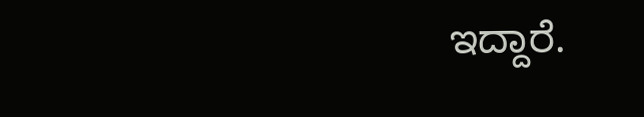ಇದ್ದಾರೆ.